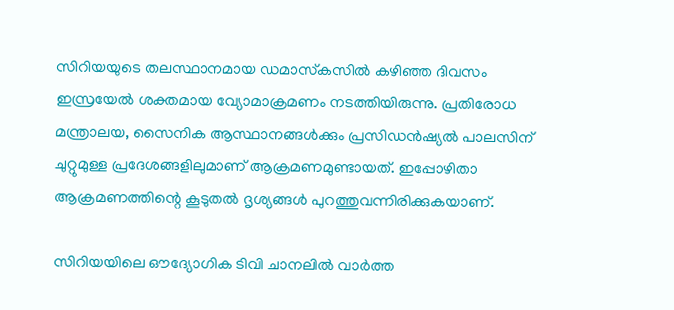സിറിയയുടെ തലസ്ഥാനമായ ഡമാസ്‌കസില്‍ കഴിഞ്ഞ ദിവസം ഇസ്രയേല്‍ ശക്തമായ വ്യോമാക്രമണം നടത്തിയിരുന്നു. പ്രതിരോധ മന്ത്രാലയ, സൈനിക ആസ്ഥാനങ്ങള്‍ക്കും പ്രസിഡൻഷ്യല്‍ പാലസിന് ചുറ്റുമുള്ള പ്രദേശങ്ങളിലുമാണ് ആക്രമണമുണ്ടായത്. ഇപ്പോഴിതാ ആക്രമണത്തിന്റെ കൂടുതല്‍ ദൃശ്യങ്ങള്‍ പുറത്തുവന്നിരിക്കുകയാണ്.

സിറിയയിലെ ഔദ്യോഗിക ടിവി ചാനലില്‍ വാർത്ത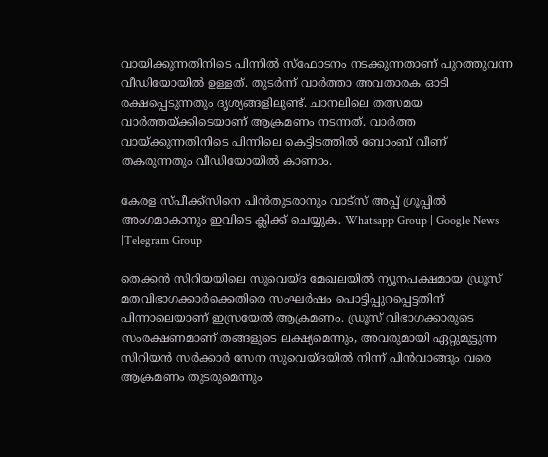വായിക്കുന്നതിനിടെ പിന്നില്‍ സ്ഫോടനം നടക്കുന്നതാണ് പുറത്തുവന്ന വീഡിയോയില്‍ ഉള്ളത്. തുടർന്ന് വാർത്താ അവതാരക ഓടി രക്ഷപ്പെടുന്നതും ദൃശ്യങ്ങളിലുണ്ട്. ചാനലിലെ തത്സമയ വാർത്തയ്ക്കിടെയാണ് ആക്രമണം നടന്നത്. വാർത്ത വായ്ക്കുന്നതിനിടെ പിന്നിലെ കെട്ടിടത്തില്‍ ബോംബ് വീണ് തകരുന്നതും വീഡിയോയില്‍ കാണാം.

കേരള സ്പീക്ക്സിനെ പിൻതുടരാനും വാട്സ് അപ്പ് ഗ്രൂപ്പിൽ അംഗമാകാനും ഇവിടെ ക്ലിക്ക് ചെയ്യുക. Whatsapp Group | Google News |Telegram Group

തെക്കൻ സിറിയയിലെ സുവെയ്ദ മേഖലയില്‍ ന്യൂനപക്ഷമായ ഡ്രൂസ് മതവിഭാഗക്കാർക്കെതിരെ സംഘർഷം പൊട്ടിപ്പുറപ്പെട്ടതിന് പിന്നാലെയാണ് ഇസ്രയേല്‍ ആക്രമണം. ഡ്രൂസ് വിഭാഗക്കാരുടെ സംരക്ഷണമാണ് തങ്ങളുടെ ലക്ഷ്യമെന്നും, അവരുമായി ഏറ്റുമുട്ടുന്ന സിറിയൻ സർക്കാർ സേന സുവെയ്ദയില്‍ നിന്ന് പിൻവാങ്ങും വരെ ആക്രമണം തുടരുമെന്നും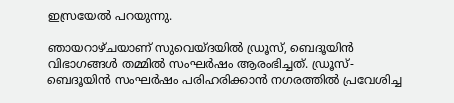ഇസ്രയേല്‍ പറയുന്നു.

ഞായറാഴ്ചയാണ് സുവെയ്ദയില്‍ ഡ്രൂസ്, ബെദൂയിൻ വിഭാഗങ്ങള്‍ തമ്മില്‍ സംഘർഷം ആരംഭിച്ചത്. ഡ്രൂസ്-ബെദൂയിൻ സംഘർഷം പരിഹരിക്കാൻ നഗരത്തില്‍ പ്രവേശിച്ച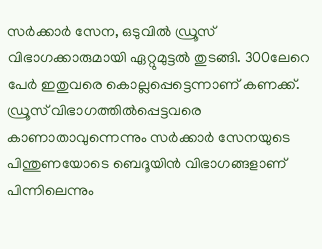സർക്കാർ സേന, ഒടുവില്‍ ഡ്രൂസ് വിഭാഗക്കാരുമായി ഏറ്റുമുട്ടല്‍ തുടങ്ങി. 300ലേറെ പേർ ഇതുവരെ കൊല്ലപ്പെട്ടെന്നാണ് കണക്ക്. ഡ്രൂസ് വിഭാഗത്തില്‍പ്പെട്ടവരെ കാണാതാവുന്നെന്നും സർക്കാർ സേനയുടെ പിന്തുണയോടെ ബെദൂയിൻ വിഭാഗങ്ങളാണ് പിന്നിലെന്നും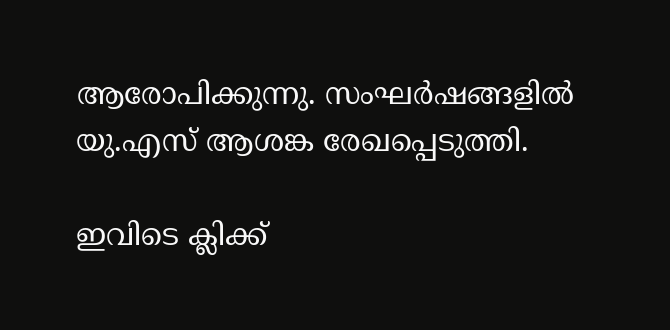ആരോപിക്കുന്നു. സംഘർഷങ്ങളില്‍ യു.എസ് ആശങ്ക രേഖപ്പെടുത്തി.

ഇവിടെ ക്ലിക്ക്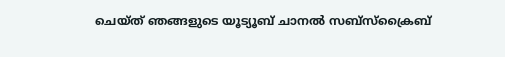ചെയ്ത് ഞങ്ങളുടെ യൂട്യൂബ് ചാനൽ സബ്സ്ക്രൈബ്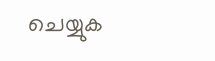ചെയ്യുക